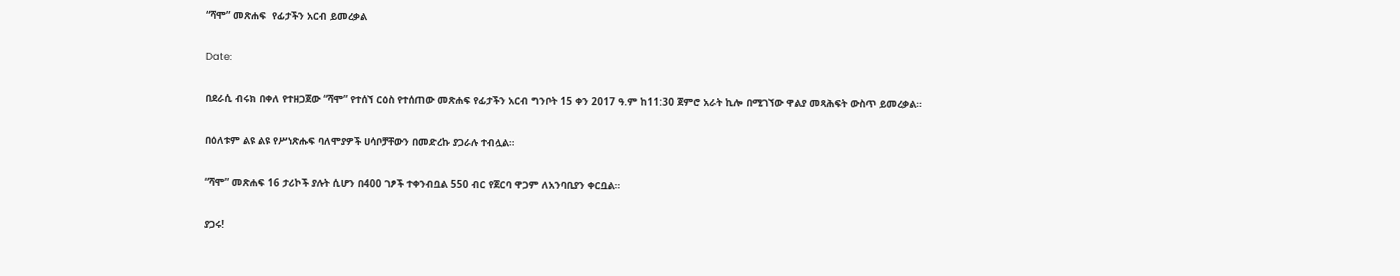“ሻሞ” መጽሐፍ  የፊታችን አርብ ይመረቃል

Date:

በደራሲ ብሩክ በቀለ የተዘጋጀው “ሻሞ” የተሰኘ ርዕስ የተሰጠው መጽሐፍ የፊታችን አርብ ግንቦት 15 ቀን 2017 ዓ.ም ከ11:30 ጀምሮ አራት ኪሎ በሚገኘው ዋልያ መጻሕፍት ውስጥ ይመረቃል።

በዕለቱም ልዩ ልዩ የሥነጽሑፍ ባለሞያዎች ሀሳቦቻቸውን በመድረኩ ያጋራሉ ተብሏል።

“ሻሞ” መጽሐፍ 16 ታሪኮች ያሉት ሲሆን በ400 ገፆች ተቀንብቧል 550 ብር የጀርባ ዋጋም ለአንባቢያን ቀርቧል።

ያጋሩ!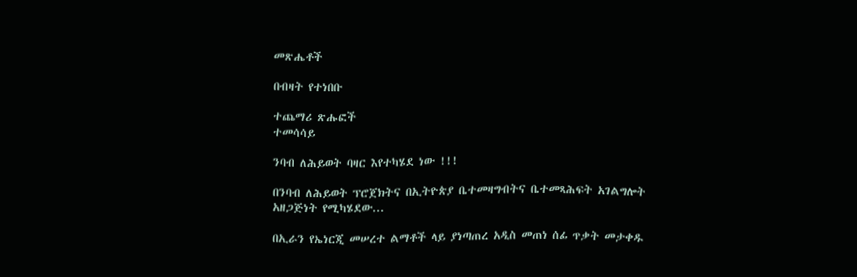መጽሔቶች

በብዛት የተነበቡ

ተጨማሪ ጽሑፎች
ተመሳሳይ

ንባብ ለሕይወት ባዛር እየተካሄደ ነው !!!

በንባብ ለሕይወት ፕሮጀክትና በኢትዮጵያ ቤተመዛግብትና ቤተመጻሕፍት አገልግሎት አዘጋጅነት የሚካሄደው...

በኢራን የኤነርጂ መሠረተ ልማቶች ላይ ያነጣጠረ አዲስ መጠነ ሰፊ ጥቃት መታቀዱ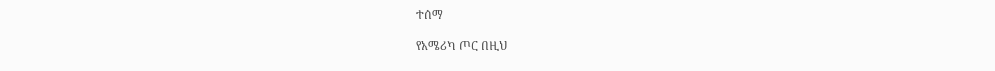ተሰማ

የአሜሪካ ጦር በዚህ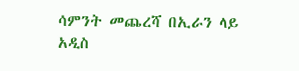ሳምንት መጨረሻ በኢራን ላይ አዲስ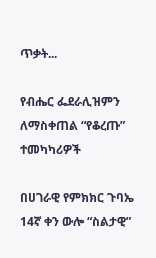ጥቃት...

የብሔር ፌደራሊዝምን ለማስቀጠል “የቆረጡ” ተመካካሪዎች

በሀገራዊ የምክክር ጉባኤ 14ኛ ቀን ውሎ “ስልታዊ”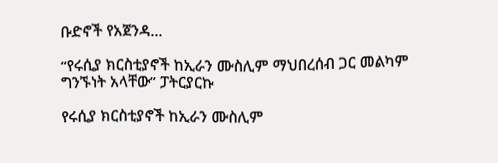ቡድኖች የአጀንዳ...

“የሩሲያ ክርስቲያኖች ከኢራን ሙስሊም ማህበረሰብ ጋር መልካም ግንኙነት አላቸው” ፓትርያርኩ

የሩሲያ ክርስቲያኖች ከኢራን ሙስሊም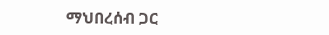ማህበረሰብ ጋር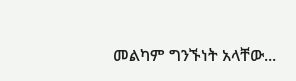መልካም ግንኙነት አላቸው...